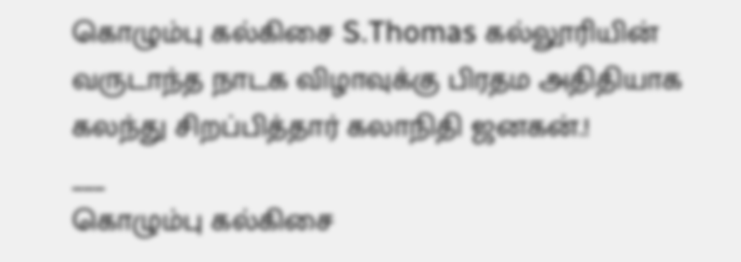கொழும்பு கல்கிசை S.Thomas கல்லூரியின் வருடாந்த நாடக விழாவுக்கு பிரதம அதிதியாக
கலந்து சிறப்பித்தார் கலாநிதி ஜனகன்.!
___
கொழும்பு கல்கிசை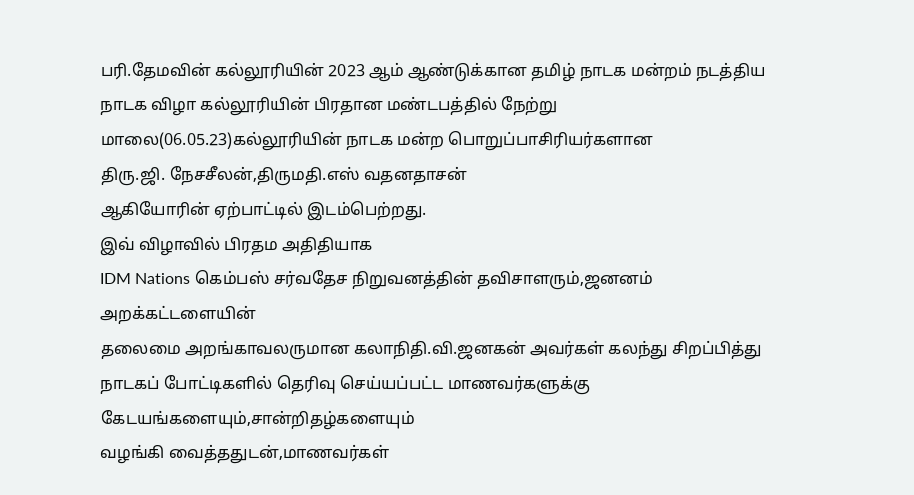பரி.தேமவின் கல்லூரியின் 2023 ஆம் ஆண்டுக்கான தமிழ் நாடக மன்றம் நடத்திய நாடக விழா கல்லூரியின் பிரதான மண்டபத்தில் நேற்று மாலை(06.05.23)கல்லூரியின் நாடக மன்ற பொறுப்பாசிரியர்களான
திரு.ஜி. நேசசீலன்,திருமதி.எஸ் வதனதாசன்
ஆகியோரின் ஏற்பாட்டில் இடம்பெற்றது.
இவ் விழாவில் பிரதம அதிதியாக
IDM Nations கெம்பஸ் சர்வதேச நிறுவனத்தின் தவிசாளரும்,ஜனனம் அறக்கட்டளையின்
தலைமை அறங்காவலருமான கலாநிதி.வி.ஜனகன் அவர்கள் கலந்து சிறப்பித்து நாடகப் போட்டிகளில் தெரிவு செய்யப்பட்ட மாணவர்களுக்கு கேடயங்களையும்,சான்றிதழ்களையும்
வழங்கி வைத்ததுடன்,மாணவர்கள்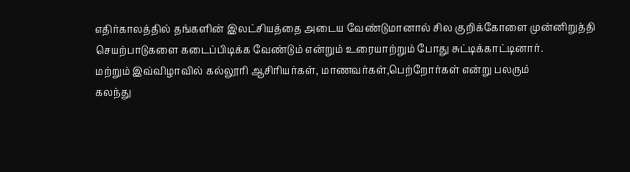எதிர்காலத்தில் தங்களின் இலட்சியத்தை அடைய வேண்டுமானால் சில குறிக்கோளை முன்னிறுத்தி செயற்பாடுகளை கடைப்பிடிக்க வேண்டும் என்றும் உரையாற்றும் போது சுட்டிக்காட்டினார்.
மற்றும் இவ்விழாவில் கல்லூரி ஆசிரியர்கள், மாணவர்கள்,பெற்றோர்கள் என்று பலரும்
கலந்து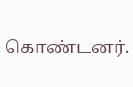கொண்டனர்.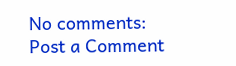No comments:
Post a Comment